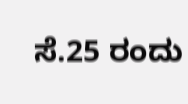ಸೆ.25 ರಂದು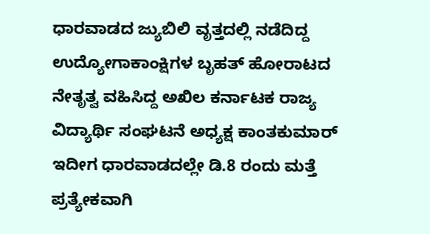ಧಾರವಾಡದ ಜ್ಯುಬಿಲಿ ವೃತ್ತದಲ್ಲಿ ನಡೆದಿದ್ದ ಉದ್ಯೋಗಾಕಾಂಕ್ಷಿಗಳ ಬೃಹತ್ ಹೋರಾಟದ ನೇತೃತ್ವ ವಹಿಸಿದ್ದ ಅಖಿಲ ಕರ್ನಾಟಕ ರಾಜ್ಯ ವಿದ್ಯಾರ್ಥಿ ಸಂಘಟನೆ ಅಧ್ಯಕ್ಷ ಕಾಂತಕುಮಾರ್ ಇದೀಗ ಧಾರವಾಡದಲ್ಲೇ ಡಿ.8 ರಂದು ಮತ್ತೆ ಪ್ರತ್ಯೇಕವಾಗಿ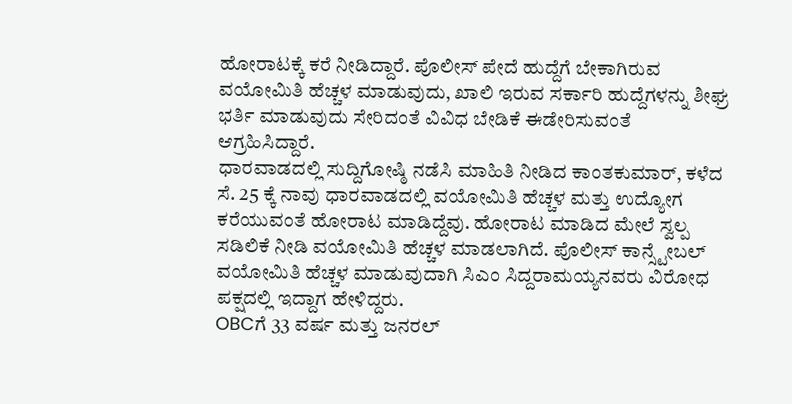ಹೋರಾಟಕ್ಕೆ ಕರೆ ನೀಡಿದ್ದಾರೆ. ಪೊಲೀಸ್ ಪೇದೆ ಹುದ್ದೆಗೆ ಬೇಕಾಗಿರುವ ವಯೋಮಿತಿ ಹೆಚ್ಚಳ ಮಾಡುವುದು, ಖಾಲಿ ಇರುವ ಸರ್ಕಾರಿ ಹುದ್ದೆಗಳನ್ನು ಶೀಘ್ರ ಭರ್ತಿ ಮಾಡುವುದು ಸೇರಿದಂತೆ ವಿವಿಧ ಬೇಡಿಕೆ ಈಡೇರಿಸುವಂತೆ ಆಗ್ರಹಿಸಿದ್ದಾರೆ.
ಧಾರವಾಡದಲ್ಲಿ ಸುದ್ದಿಗೋಷ್ಠಿ ನಡೆಸಿ ಮಾಹಿತಿ ನೀಡಿದ ಕಾಂತಕುಮಾರ್, ಕಳೆದ ಸೆ. 25 ಕ್ಕೆ ನಾವು ಧಾರವಾಡದಲ್ಲಿ ವಯೋಮಿತಿ ಹೆಚ್ಚಳ ಮತ್ತು ಉದ್ಯೋಗ ಕರೆಯುವಂತೆ ಹೋರಾಟ ಮಾಡಿದ್ದೆವು. ಹೋರಾಟ ಮಾಡಿದ ಮೇಲೆ ಸ್ವಲ್ಪ ಸಡಿಲಿಕೆ ನೀಡಿ ವಯೋಮಿತಿ ಹೆಚ್ಚಳ ಮಾಡಲಾಗಿದೆ. ಪೊಲೀಸ್ ಕಾನ್ಸ್ಟೇಬಲ್ ವಯೋಮಿತಿ ಹೆಚ್ಚಳ ಮಾಡುವುದಾಗಿ ಸಿಎಂ ಸಿದ್ದರಾಮಯ್ಯನವರು ವಿರೋಧ ಪಕ್ಷದಲ್ಲಿ ಇದ್ದಾಗ ಹೇಳಿದ್ದರು.
OBCಗೆ 33 ವರ್ಷ ಮತ್ತು ಜನರಲ್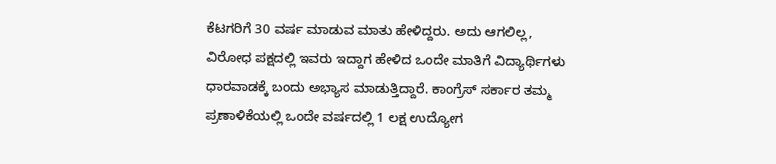ಕೆಟಗರಿಗೆ 30 ವರ್ಷ ಮಾಡುವ ಮಾತು ಹೇಳಿದ್ದರು. ಅದು ಆಗಲಿಲ್ಲ, ವಿರೋಧ ಪಕ್ಷದಲ್ಲಿ ಇವರು ಇದ್ದಾಗ ಹೇಳಿದ ಒಂದೇ ಮಾತಿಗೆ ವಿದ್ಯಾರ್ಥಿಗಳು ಧಾರವಾಡಕ್ಕೆ ಬಂದು ಅಭ್ಯಾಸ ಮಾಡುತ್ತಿದ್ದಾರೆ. ಕಾಂಗ್ರೆಸ್ ಸರ್ಕಾರ ತಮ್ಮ ಪ್ರಣಾಳಿಕೆಯಲ್ಲಿ ಒಂದೇ ವರ್ಷದಲ್ಲಿ 1 ಲಕ್ಷ ಉದ್ಯೋಗ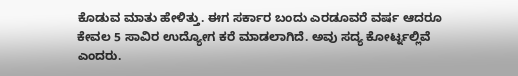ಕೊಡುವ ಮಾತು ಹೇಳಿತ್ತು. ಈಗ ಸರ್ಕಾರ ಬಂದು ಎರಡೂವರೆ ವರ್ಷ ಆದರೂ ಕೇವಲ 5 ಸಾವಿರ ಉದ್ಯೋಗ ಕರೆ ಮಾಡಲಾಗಿದೆ. ಅವು ಸದ್ಯ ಕೋರ್ಟ್ನಲ್ಲಿವೆ ಎಂದರು.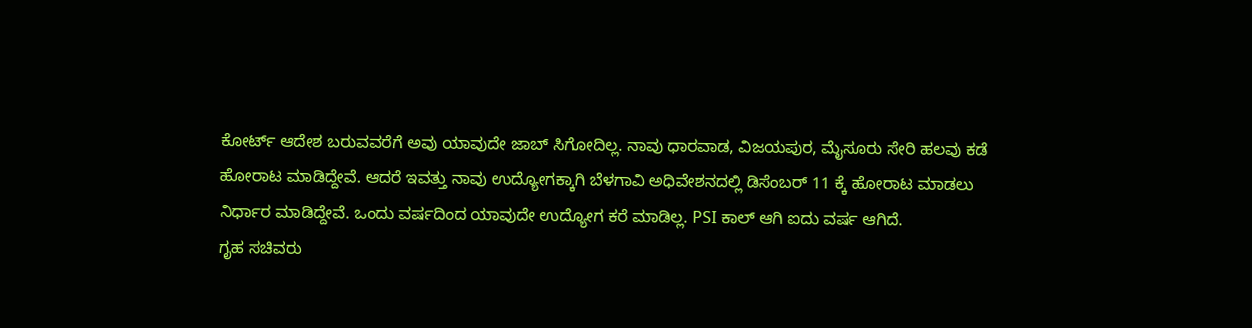ಕೋರ್ಟ್ ಆದೇಶ ಬರುವವರೆಗೆ ಅವು ಯಾವುದೇ ಜಾಬ್ ಸಿಗೋದಿಲ್ಲ. ನಾವು ಧಾರವಾಡ, ವಿಜಯಪುರ, ಮೈಸೂರು ಸೇರಿ ಹಲವು ಕಡೆ ಹೋರಾಟ ಮಾಡಿದ್ದೇವೆ. ಆದರೆ ಇವತ್ತು ನಾವು ಉದ್ಯೋಗಕ್ಕಾಗಿ ಬೆಳಗಾವಿ ಅಧಿವೇಶನದಲ್ಲಿ ಡಿಸೆಂಬರ್ 11 ಕ್ಕೆ ಹೋರಾಟ ಮಾಡಲು ನಿರ್ಧಾರ ಮಾಡಿದ್ದೇವೆ. ಒಂದು ವರ್ಷದಿಂದ ಯಾವುದೇ ಉದ್ಯೋಗ ಕರೆ ಮಾಡಿಲ್ಲ. PSI ಕಾಲ್ ಆಗಿ ಐದು ವರ್ಷ ಆಗಿದೆ.
ಗೃಹ ಸಚಿವರು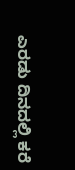ಎರಡು ದಿನದಲ್ಲಿ ಕರೆ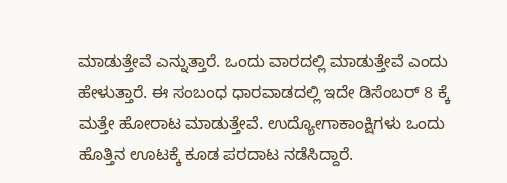ಮಾಡುತ್ತೇವೆ ಎನ್ನುತ್ತಾರೆ. ಒಂದು ವಾರದಲ್ಲಿ ಮಾಡುತ್ತೇವೆ ಎಂದು ಹೇಳುತ್ತಾರೆ. ಈ ಸಂಬಂಧ ಧಾರವಾಡದಲ್ಲಿ ಇದೇ ಡಿಸೆಂಬರ್ 8 ಕ್ಕೆ ಮತ್ತೇ ಹೋರಾಟ ಮಾಡುತ್ತೇವೆ. ಉದ್ಯೋಗಾಕಾಂಕ್ಷಿಗಳು ಒಂದು ಹೊತ್ತಿನ ಊಟಕ್ಕೆ ಕೂಡ ಪರದಾಟ ನಡೆಸಿದ್ದಾರೆ.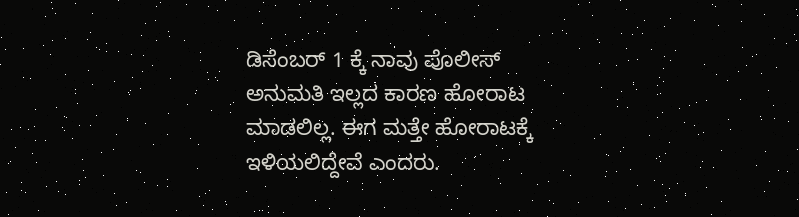ಡಿಸೆಂಬರ್ 1 ಕ್ಕೆ ನಾವು ಪೊಲೀಸ್ ಅನುಮತಿ ಇಲ್ಲದ ಕಾರಣ ಹೋರಾಟ ಮಾಡಲಿಲ್ಲ. ಈಗ ಮತ್ತೇ ಹೋರಾಟಕ್ಕೆ ಇಳಿಯಲಿದ್ದೇವೆ ಎಂದರು.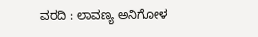ವರದಿ : ಲಾವಣ್ಯ ಅನಿಗೋಳ